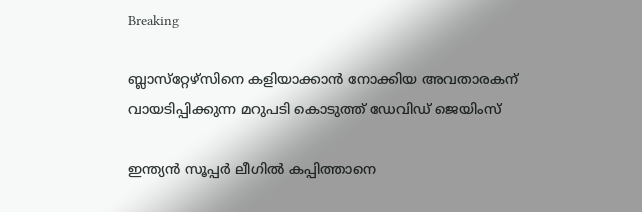Breaking

ബ്ലാസ്‌റ്റേഴ്‌സിനെ കളിയാക്കാന്‍ നോക്കിയ അവതാരകന് വായടിപ്പിക്കുന്ന മറുപടി കൊടുത്ത് ഡേവിഡ് ജെയിംസ്

ഇന്ത്യന്‍ സൂപ്പര്‍ ലീഗില്‍ കപ്പിത്താനെ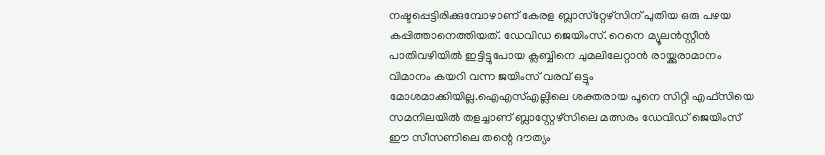നഷ്ടപ്പെട്ടിരിക്കുമ്പോഴാണ് കേരള ബ്ലാസ്‌റ്റേഴ്‌സിന് പുതിയ ഒരു പഴയ കപ്പിത്താനെത്തിയത്. ഡേവിഡ ജെയിംസ്. റെനെ മ്യൂലന്‍സ്റ്റീന്‍ പാതിവഴിയില്‍ ഇട്ടിട്ടുപോയ ക്ലബ്ബിനെ ചുമലിലേറ്റാന്‍ രായ്ക്കുരാമാനം വിമാനം കയറി വന്ന ജയിംസ് വരവ് ഒട്ടും മോശമാക്കിയില്ല.ഐഎസ്എല്ലിലെ ശക്തരായ പൂനെ സിറ്റി എഫ്‌സിയെ സമനിലയില്‍ തളച്ചാണ് ബ്ലാസ്റ്റേഴ്‌സിലെ മത്സരം ഡേവിഡ് ജെയിംസ് ഈ സീസണിലെ തന്റെ ദൗത്യം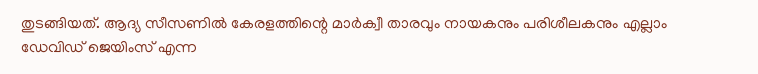തുടങ്ങിയത്. ആദ്യ സീസണില്‍ കേരളത്തിന്റെ മാര്‍ക്വീ താരവും നായകനും പരിശീലകനും എല്ലാം ഡേവിഡ് ജെയിംസ് എന്ന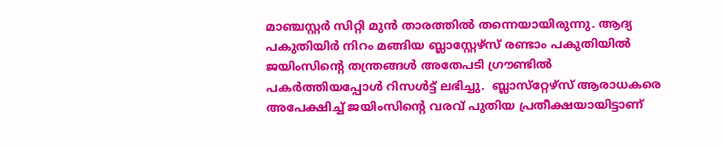മാഞ്ചസ്റ്റര്‍ സിറ്റി മുന്‍ താരത്തില്‍ തന്നെയായിരുന്നു. ആദ്യ പകുതിയിര്‍ നിറം മങ്ങിയ ബ്ലാസ്റ്റേഴ്‌സ് രണ്ടാം പകുതിയില്‍ ജയിംസിന്റെ തന്ത്രങ്ങള്‍ അതേപടി ഗ്രൗണ്ടില്‍ പകര്‍ത്തിയപ്പോള്‍ റിസള്‍ട്ട് ലഭിച്ചു.  ബ്ലാസ്‌റ്റേഴ്‌സ് ആരാധകരെ അപേക്ഷിച്ച് ജയിംസിന്റെ വരവ് പുതിയ പ്രതീക്ഷയായിട്ടാണ്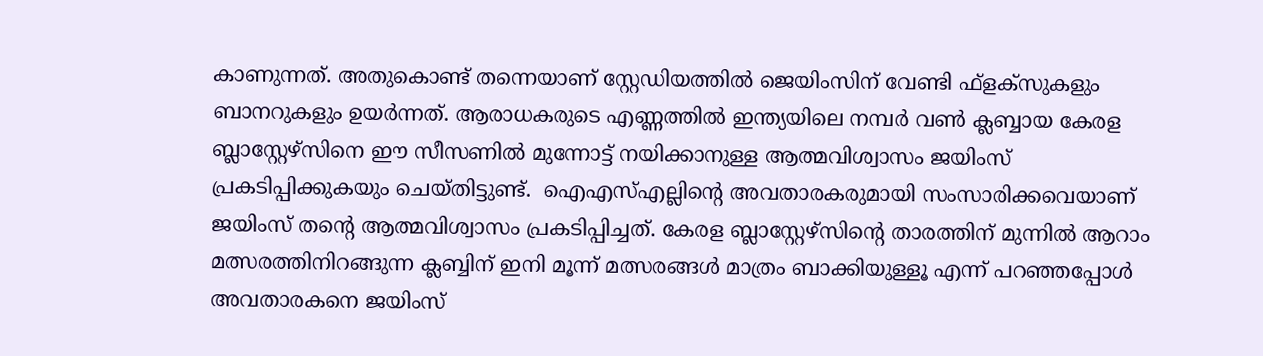കാണുന്നത്. അതുകൊണ്ട് തന്നെയാണ് സ്റ്റേഡിയത്തില്‍ ജെയിംസിന് വേണ്ടി ഫ്‌ളക്‌സുകളും ബാനറുകളും ഉയര്‍ന്നത്. ആരാധകരുടെ എണ്ണത്തില്‍ ഇന്ത്യയിലെ നമ്പര്‍ വണ്‍ ക്ലബ്ബായ കേരള ബ്ലാസ്റ്റേഴ്‌സിനെ ഈ സീസണില്‍ മുന്നോട്ട് നയിക്കാനുള്ള ആത്മവിശ്വാസം ജയിംസ് പ്രകടിപ്പിക്കുകയും ചെയ്തിട്ടുണ്ട്.  ഐഎസ്എല്ലിന്റെ അവതാരകരുമായി സംസാരിക്കവെയാണ് ജയിംസ് തന്റെ ആത്മവിശ്വാസം പ്രകടിപ്പിച്ചത്. കേരള ബ്ലാസ്റ്റേഴ്‌സിന്റെ താരത്തിന് മുന്നില്‍ ആറാം മത്സരത്തിനിറങ്ങുന്ന ക്ലബ്ബിന് ഇനി മൂന്ന് മത്സരങ്ങള്‍ മാത്രം ബാക്കിയുള്ളൂ എന്ന് പറഞ്ഞപ്പോള്‍ അവതാരകനെ ജയിംസ്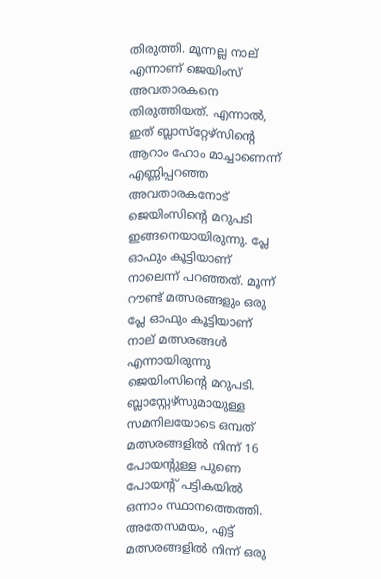തിരുത്തി. മൂന്നല്ല നാല് എന്നാണ് ജെയിംസ് അവതാരകനെ തിരുത്തിയത്. എന്നാല്‍, ഇത് ബ്ലാസ്‌റ്റേഴ്‌സിന്റെ ആറാം ഹോം മാച്ചാണെന്ന് എണ്ണിപ്പറഞ്ഞ അവതാരകനോട് ജെയിംസിന്റെ മറുപടി ഇങ്ങനെയായിരുന്നു. പ്ലേ ഓഫും കൂട്ടിയാണ് നാലെന്ന് പറഞ്ഞത്. മൂന്ന് റൗണ്ട് മത്സരങ്ങളും ഒരു പ്ലേ ഓഫും കൂട്ടിയാണ് നാല് മത്സരങ്ങള്‍ എന്നായിരുന്നു ജെയിംസിന്റെ മറുപടി.  ബ്ലാസ്റ്റേഴ്‌സുമായുള്ള സമനിലയോടെ ഒമ്പത് മത്സരങ്ങളില്‍ നിന്ന് 16 പോയന്റുള്ള പുണെ പോയന്റ് പട്ടികയില്‍ ഒന്നാം സ്ഥാനത്തെത്തി. അതേസമയം, എട്ട് മത്സരങ്ങളില്‍ നിന്ന് ഒരു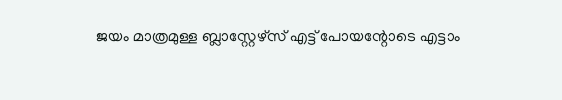ജയം മാത്രമുള്ള ബ്ലാസ്റ്റേഴ്സ് എട്ട് പോയന്റോടെ എട്ടാം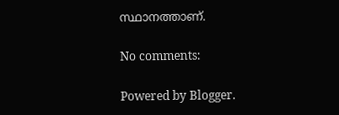സ്ഥാനത്താണ്.

No comments:

Powered by Blogger.